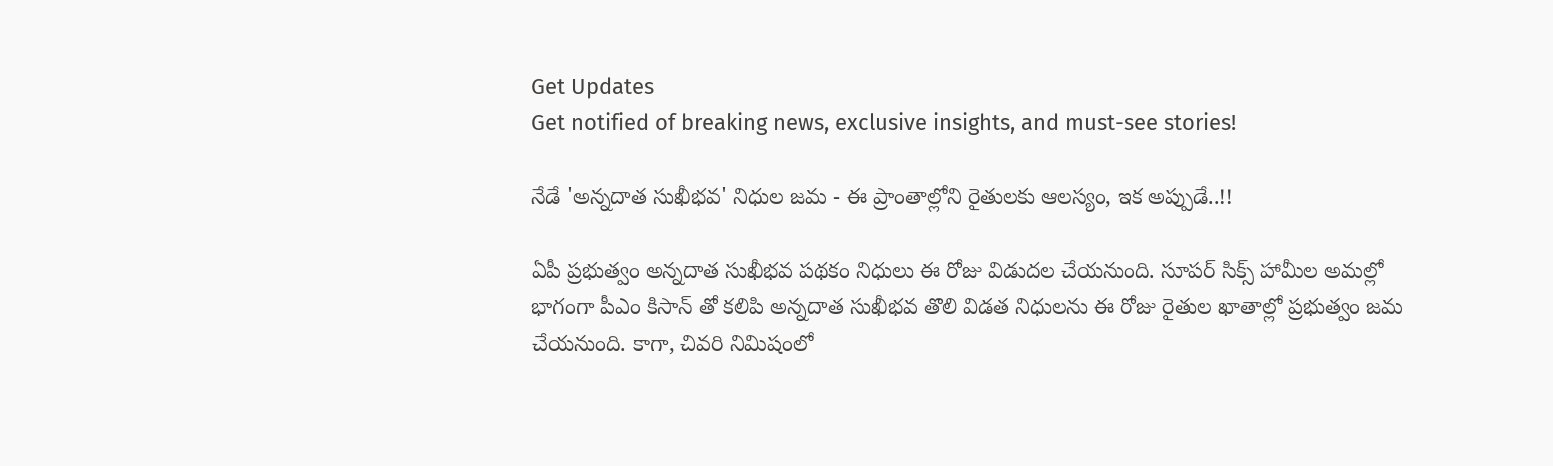Get Updates
Get notified of breaking news, exclusive insights, and must-see stories!

నేడే 'అన్నదాత సుఖీభవ' నిధుల జమ - ఈ ప్రాంతాల్లోని రైతులకు ఆలస్యం, ఇక అప్పుడే..!!

ఏపీ ప్రభుత్వం అన్నదాత సుఖీభవ పథకం నిధులు ఈ రోజు విడుదల చేయనుంది. సూపర్ సిక్స్ హామీల అమల్లో భాగంగా పీఎం కిసాన్ తో కలిపి అన్నదాత సుఖీభవ తొలి విడత నిధులను ఈ రోజు రైతుల ఖాతాల్లో ప్రభుత్వం జమ చేయనుంది. కాగా, చివరి నిమిషంలో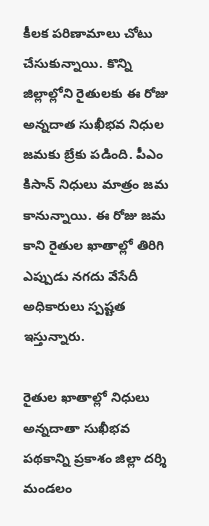కీలక పరిణామాలు చోటు చేసుకున్నాయి. కొన్ని జిల్లాల్లోని రైతులకు ఈ రోజు అన్నదాత సుఖీభవ నిధుల జమకు బ్రేకు పడింది. పీఎం కిసాన్ నిధులు మాత్రం జమ కానున్నాయి. ఈ రోజు జమ కాని రైతుల ఖాతాల్లో తిరిగి ఎప్పుడు నగదు వేసేదీ అధికారులు స్పష్టత ఇస్తున్నారు.

రైతుల ఖాతాల్లో నిధులు
అన్నదాతా సుఖీభవ పథకాన్ని ప్రకాశం జిల్లా దర్శి మండలం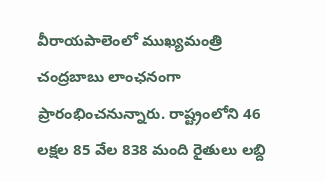వీరాయపాలెంలో ముఖ్యమంత్రి చంద్రబాబు లాంఛనంగా ప్రారంభించనున్నారు. రాష్ట్రంలోని 46 లక్షల 85 వేల 838 మంది రైతులు లబ్ది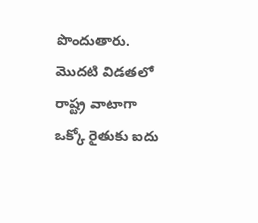పొందుతారు. మొదటి విడతలో రాష్ట్ర వాటాగా ఒక్కో రైతుకు ఐదు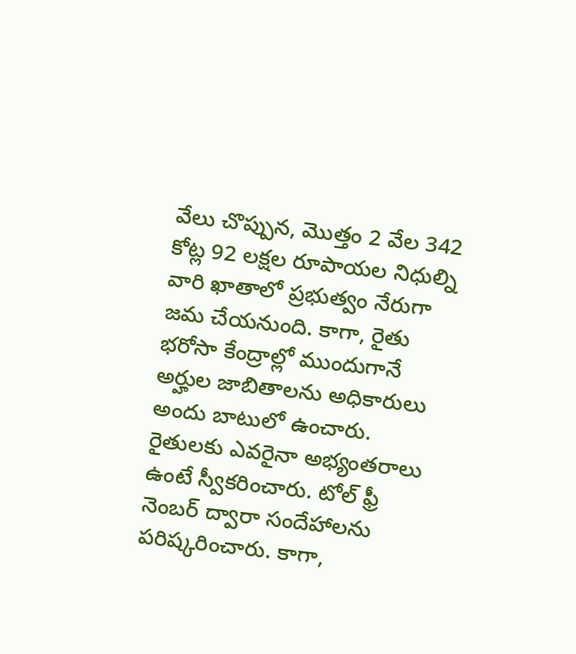వేలు చొప్పున, మొత్తం 2 వేల 342 కోట్ల 92 లక్షల రూపాయల నిధుల్ని వారి ఖాతాలో ప్రభుత్వం నేరుగా జమ చేయనుంది. కాగా, రైతు భరోసా కేంద్రాల్లో ముందుగానే అర్హుల జాబితాలను అధికారులు అందు బాటులో ఉంచారు. రైతులకు ఎవరైనా అభ్యంతరాలు ఉంటే స్వీకరించారు. టోల్ ఫ్రీ నెంబర్ ద్వారా సందేహాలను పరిష్కరించారు. కాగా,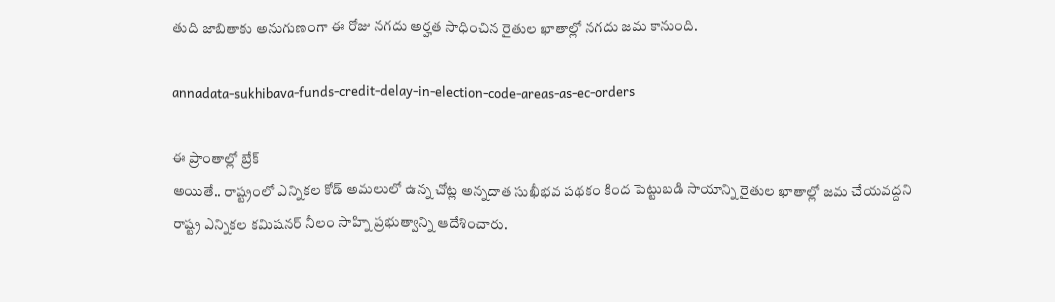తుది జాబితాకు అనుగుణంగా ఈ రోజు నగదు అర్హత సాధించిన రైతుల ఖాతాల్లో నగదు జమ కానుంది.

annadata-sukhibava-funds-credit-delay-in-election-code-areas-as-ec-orders

ఈ ప్రాంతాల్లో బ్రేక్
అయితే.. రాష్ట్రంలో ఎన్నికల కోడ్ అమలులో ఉన్న చోట్ల అన్నదాత సుఖీభవ పథకం కింద పెట్టుబడి సాయాన్ని రైతుల ఖాతాల్లో జమ చేయవద్దని రాష్ట్ర ఎన్నికల కమిషనర్ నీలం సాహ్ని ప్రభుత్వాన్ని ఆదేశించారు.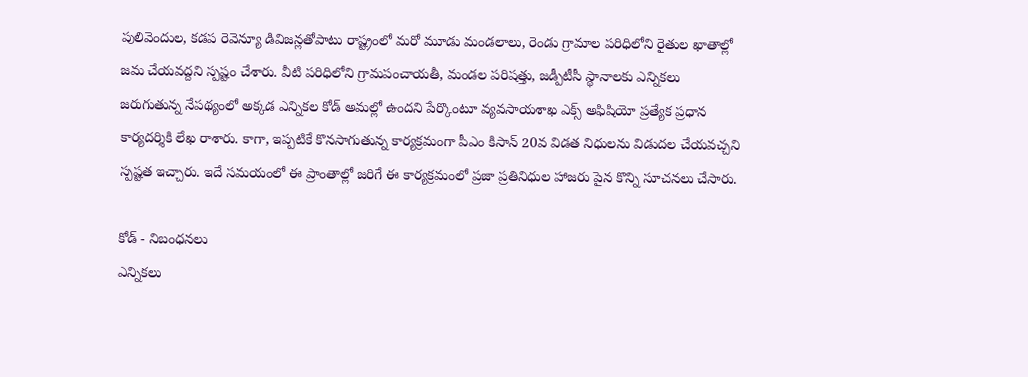పులివెందుల, కడప రెవెన్యూ డివిజన్లతోపాటు రాష్ట్రంలో మరో మూడు మండలాలు, రెండు గ్రామాల పరిధిలోని రైతుల ఖాతాల్లో జమ చేయవద్దని స్పష్టం చేశారు. వీటి పరిధిలోని గ్రామపంచాయతీ, మండల పరిషత్తు, జడ్పీటీసీ స్థానాలకు ఎన్నికలు జరుగుతున్న నేపథ్యంలో అక్కడ ఎన్నికల కోడ్‌ అమల్లో ఉందని పేర్కొంటూ వ్యవసాయశాఖ ఎక్స్‌ అఫిషియో ప్రత్యేక ప్రధాన కార్యదర్శికి లేఖ రాశారు. కాగా, ఇప్పటికే కొనసాగుతున్న కార్యక్రమంగా పీఎం కిసాన్‌ 20వ విడత నిధులను విడుదల చేయవచ్చని స్పష్టత ఇచ్చారు. ఇదే సమయంలో ఈ ప్రాంతాల్లో జరిగే ఈ కార్యక్రమంలో ప్రజా ప్రతినిధుల హాజరు పైన కొన్ని సూచనలు చేసారు.

కోడ్ - నిబంధనలు
ఎన్నికలు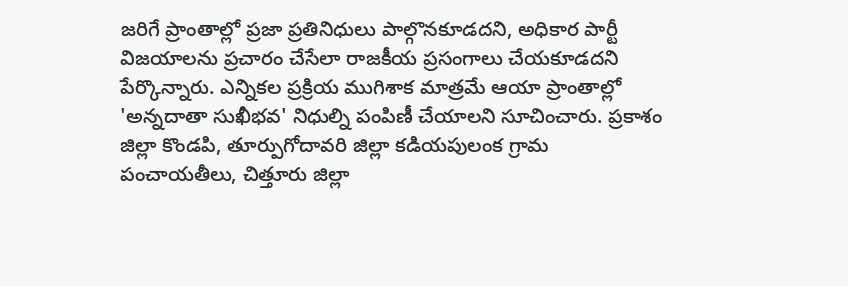జరిగే ప్రాంతాల్లో ప్రజా ప్రతినిధులు పాల్గొనకూడదని, అధికార పార్టీ విజయాలను ప్రచారం చేసేలా రాజకీయ ప్రసంగాలు చేయకూడదని పేర్కొన్నారు. ఎన్నికల ప్రక్రియ ముగిశాక మాత్రమే ఆయా ప్రాంతాల్లో 'అన్నదాతా సుఖీభవ' నిధుల్ని పంపిణీ చేయాలని సూచించారు. ప్రకాశం జిల్లా కొండపి, తూర్పుగోదావరి జిల్లా కడియపులంక గ్రామ పంచాయతీలు, చిత్తూరు జిల్లా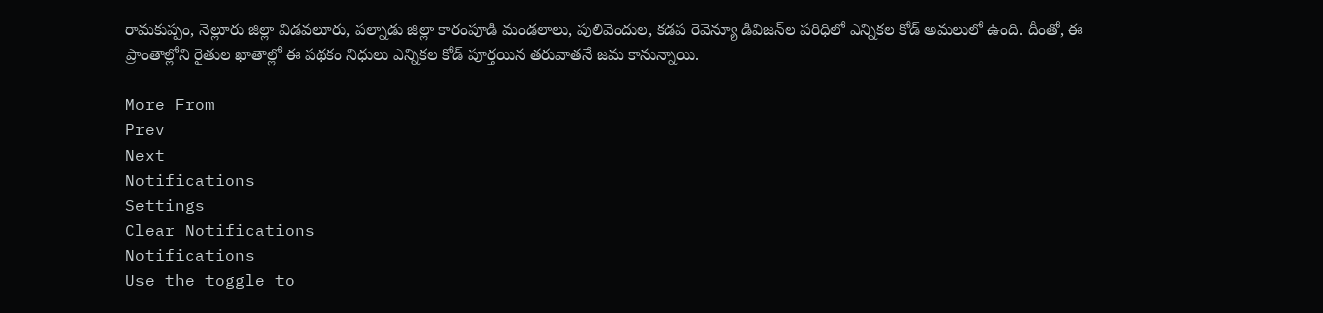రామకుప్పం, నెల్లూరు జిల్లా విడవలూరు, పల్నాడు జిల్లా కారంపూడి మండలాలు, పులివెందుల, కడప రెవెన్యూ డివిజన్‌ల పరిధిలో ఎన్నికల కోడ్ అమలులో ఉంది. దీంతో, ఈ ప్రాంతాల్లోని రైతుల ఖాతాల్లో ఈ పథకం నిధులు ఎన్నికల కోడ్ పూర్తయిన తరువాతనే జమ కానున్నాయి.

More From
Prev
Next
Notifications
Settings
Clear Notifications
Notifications
Use the toggle to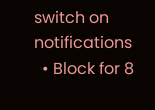switch on notifications
  • Block for 8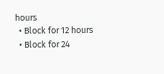hours
  • Block for 12 hours
  • Block for 24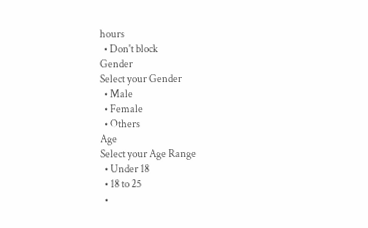hours
  • Don't block
Gender
Select your Gender
  • Male
  • Female
  • Others
Age
Select your Age Range
  • Under 18
  • 18 to 25
  •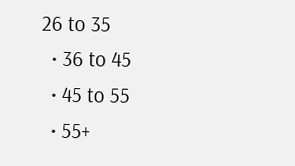26 to 35
  • 36 to 45
  • 45 to 55
  • 55+